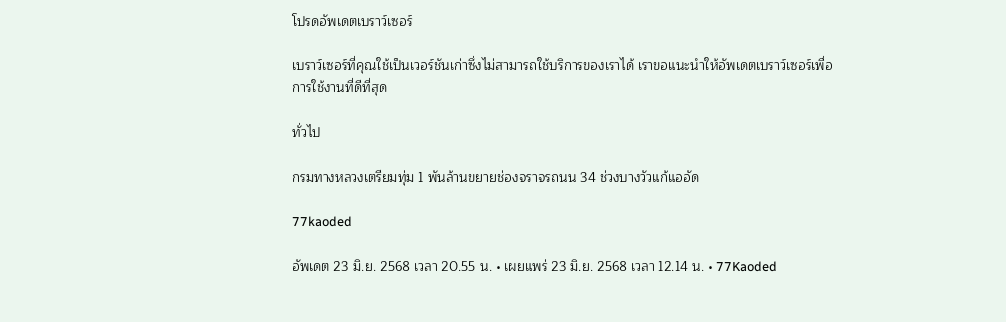โปรดอัพเดตเบราว์เซอร์

เบราว์เซอร์ที่คุณใช้เป็นเวอร์ชันเก่าซึ่งไม่สามารถใช้บริการของเราได้ เราขอแนะนำให้อัพเดตเบราว์เซอร์เพื่อการใช้งานที่ดีที่สุด

ทั่วไป

กรมทางหลวงเตรียมทุ่ม 1 พันล้านขยายช่องจราจรถนน 34 ช่วงบางวัวแก้แออัด

77kaoded

อัพเดต 23 มิ.ย. 2568 เวลา 20.55 น. • เผยแพร่ 23 มิ.ย. 2568 เวลา 12.14 น. • 77Kaoded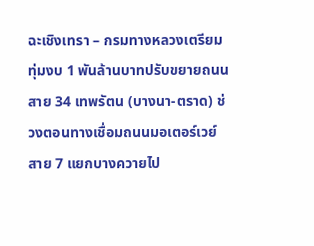ฉะเชิงเทรา – กรมทางหลวงเตรียมทุ่มงบ 1 พันล้านบาทปรับขยายถนนสาย 34 เทพรัตน (บางนา-ตราด) ช่วงตอนทางเชื่อมถนนมอเตอร์เวย์สาย 7 แยกบางควายไป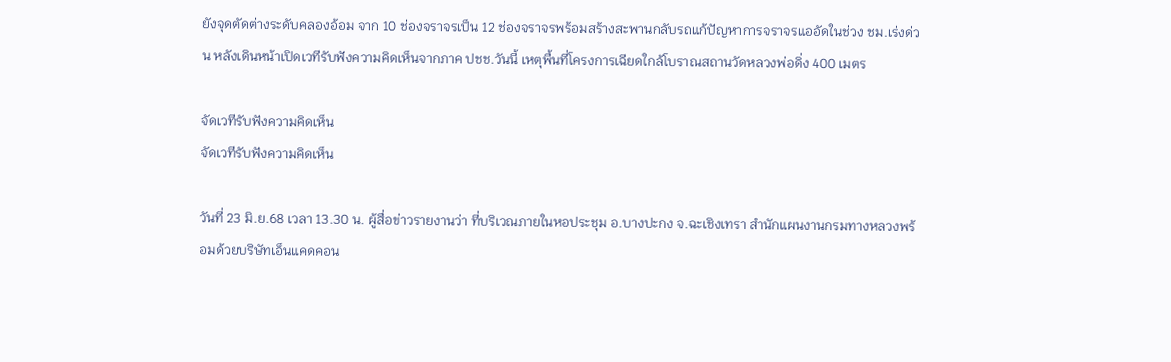ยังจุดตัดต่างระดับคลองอ้อม จาก 10 ช่องจราจรเป็น 12 ช่องจราจรพร้อมสร้างสะพานกลับรถแก้ปัญหาการจราจรแออัดในช่วง ชม.เร่งด่วน หลังเดินหน้าเปิดเวทีรับฟังความคิดเห็นจากภาค ปชช.วันนี้ เหตุพื้นที่โครงการเฉียดใกล้โบราณสถานวัดหลวงพ่อดิ่ง 400 เมตร

จัดเวทีรับฟังความคิดเห็น
จัดเวทีรับฟังความคิดเห็น

วันที่ 23 มิ.ย.68 เวลา 13.30 น. ผู้สื่อข่าวรายงานว่า ที่บริเวณภายในหอประชุม อ.บางปะกง จ.ฉะเชิงเทรา สำนักแผนงานกรมทางหลวงพร้อมด้วยบริษัทเอ็นแคดคอน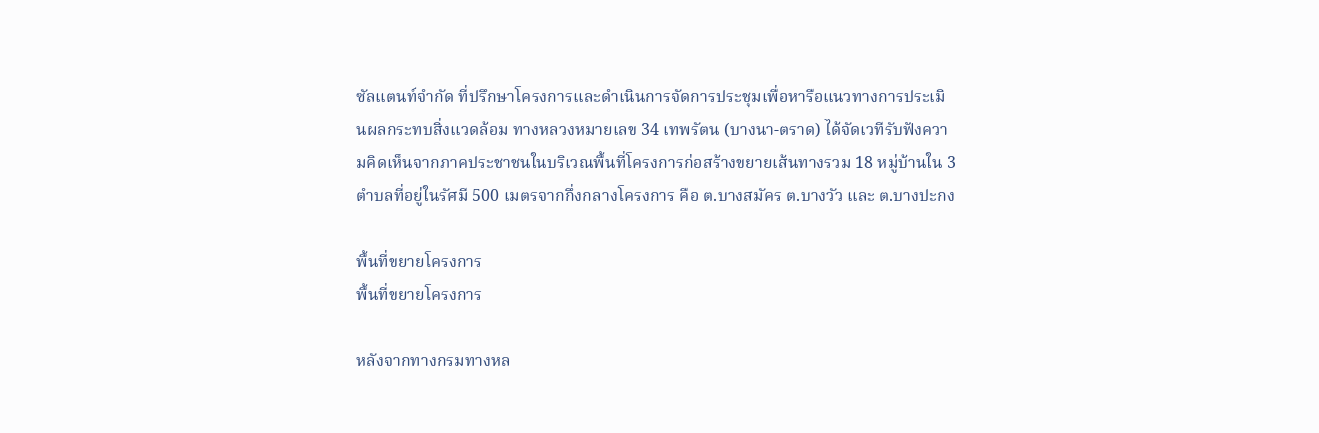ซัลแตนท์จำกัด ที่ปรึกษาโครงการและดำเนินการจัดการประชุมเพื่อหารือแนวทางการประเมินผลกระทบสิ่งแวดล้อม ทางหลวงหมายเลข 34 เทพรัตน (บางนา-ตราด) ได้จัดเวทีรับฟังความคิดเห็นจากภาคประชาชนในบริเวณพื้นที่โครงการก่อสร้างขยายเส้นทางรวม 18 หมู่บ้านใน 3 ตำบลที่อยู่ในรัศมี 500 เมตรจากกึ่งกลางโครงการ คือ ต.บางสมัคร ต.บางวัว และ ต.บางปะกง

พื้นที่ขยายโครงการ
พื้นที่ขยายโครงการ

หลังจากทางกรมทางหล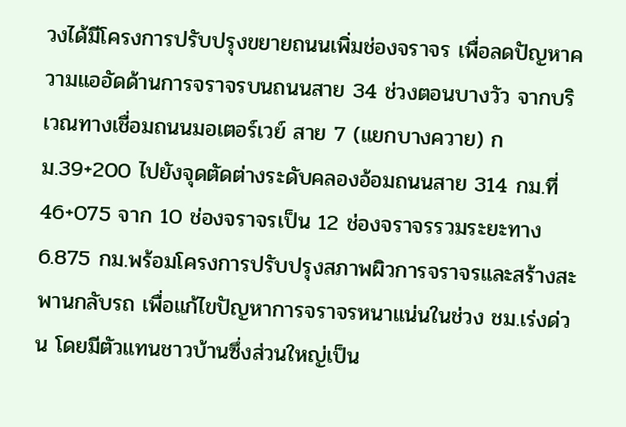วงได้มีโครงการปรับปรุงขยายถนนเพิ่มช่องจราจร เพื่อลดปัญหาความแออัดด้านการจราจรบนถนนสาย 34 ช่วงตอนบางวัว จากบริเวณทางเชื่อมถนนมอเตอร์เวย์ สาย 7 (แยกบางควาย) กม.39+200 ไปยังจุดตัดต่างระดับคลองอ้อมถนนสาย 314 กม.ที่ 46+075 จาก 10 ช่องจราจรเป็น 12 ช่องจราจรรวมระยะทาง 6.875 กม.พร้อมโครงการปรับปรุงสภาพผิวการจราจรและสร้างสะพานกลับรถ เพื่อแก้ไขปัญหาการจราจรหนาแน่นในช่วง ชม.เร่งด่วน โดยมีตัวแทนชาวบ้านซึ่งส่วนใหญ่เป็น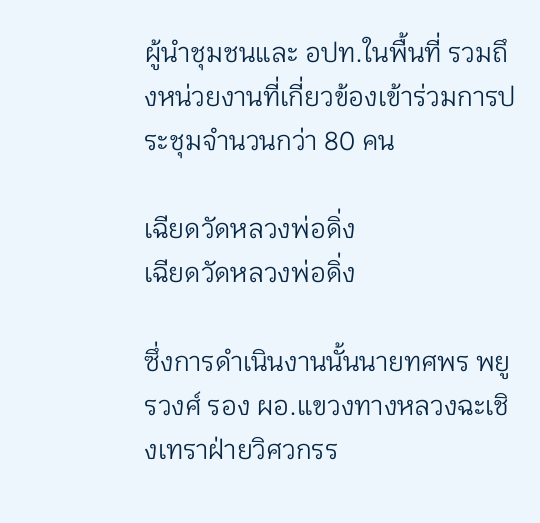ผู้นำชุมชนและ อปท.ในพื้นที่ รวมถึงหน่วยงานที่เกี่ยวข้องเข้าร่วมการประชุมจำนวนกว่า 80 คน

เฉียดวัดหลวงพ่อดิ่ง
เฉียดวัดหลวงพ่อดิ่ง

ซึ่งการดำเนินงานนั้นนายทศพร พยูรวงศ์ รอง ผอ.แขวงทางหลวงฉะเชิงเทราฝ่ายวิศวกรร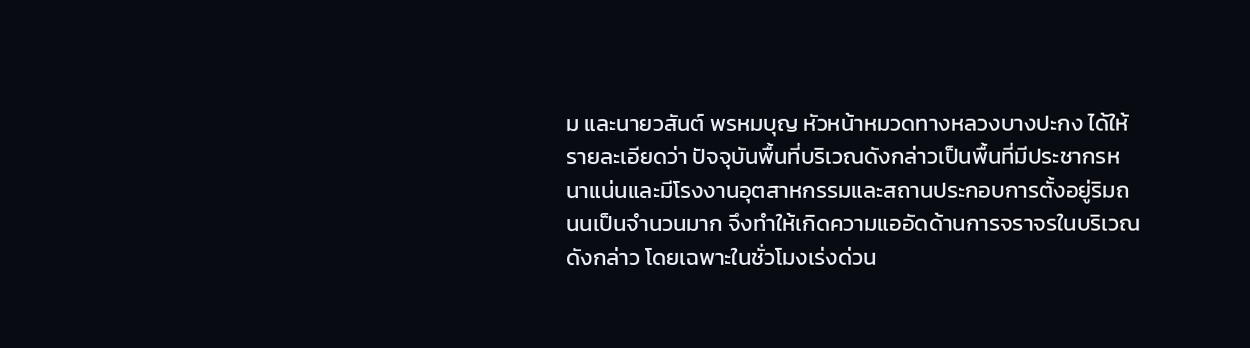ม และนายวสันต์ พรหมบุญ หัวหน้าหมวดทางหลวงบางปะกง ได้ให้รายละเอียดว่า ปัจจุบันพื้นที่บริเวณดังกล่าวเป็นพื้นที่มีประชากรหนาแน่นและมีโรงงานอุตสาหกรรมและสถานประกอบการตั้งอยู่ริมถนนเป็นจำนวนมาก จึงทำให้เกิดความแออัดด้านการจราจรในบริเวณดังกล่าว โดยเฉพาะในชั่วโมงเร่งด่วน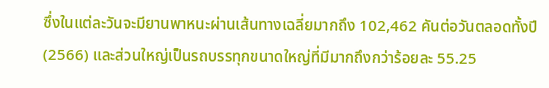ซึ่งในแต่ละวันจะมียานพาหนะผ่านเส้นทางเฉลี่ยมากถึง 102,462 คันต่อวันตลอดทั้งปี (2566) และส่วนใหญ่เป็นรถบรรทุกขนาดใหญ่ที่มีมากถึงกว่าร้อยละ 55.25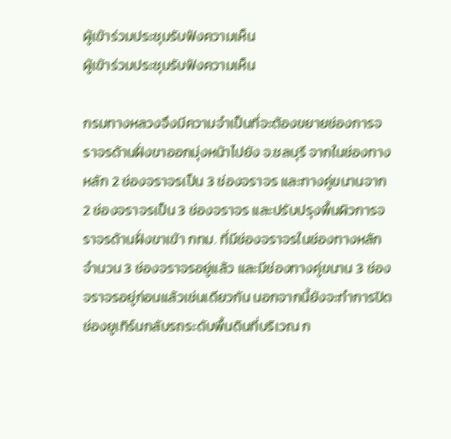ผู้เข้าร่วมประชุมรับฟังความเห็น
ผู้เข้าร่วมประชุมรับฟังความเห็น

กรมทางหลวงจึงมีความจำเป็นที่จะต้องขยายช่องการจราจรด้านฝั่งขาออกมุ่งหน้าไปยัง จ.ชลบุรี จากในช่องทางหลัก 2 ช่องจราจรเป็น 3 ช่องจราจร และทางคู่ขนานจาก 2 ช่องจราจรเป็น 3 ช่องจราจร และปรับปรุงพื้นผิวการจราจรด้านฝั่งขาเข้า กทม. ที่มีช่องจราจรในช่องทางหลักจำนวน 3 ช่องจราจรอยู่แล้ว และมีช่องทางคู่ขนาน 3 ช่องจราจรอยู่ก่อนแล้วเช่นเดียวกัน นอกจากนี้ยังจะทำการปิดช่องยูเทิร์นกลับรถระดับพื้นดินที่บริเวณ ก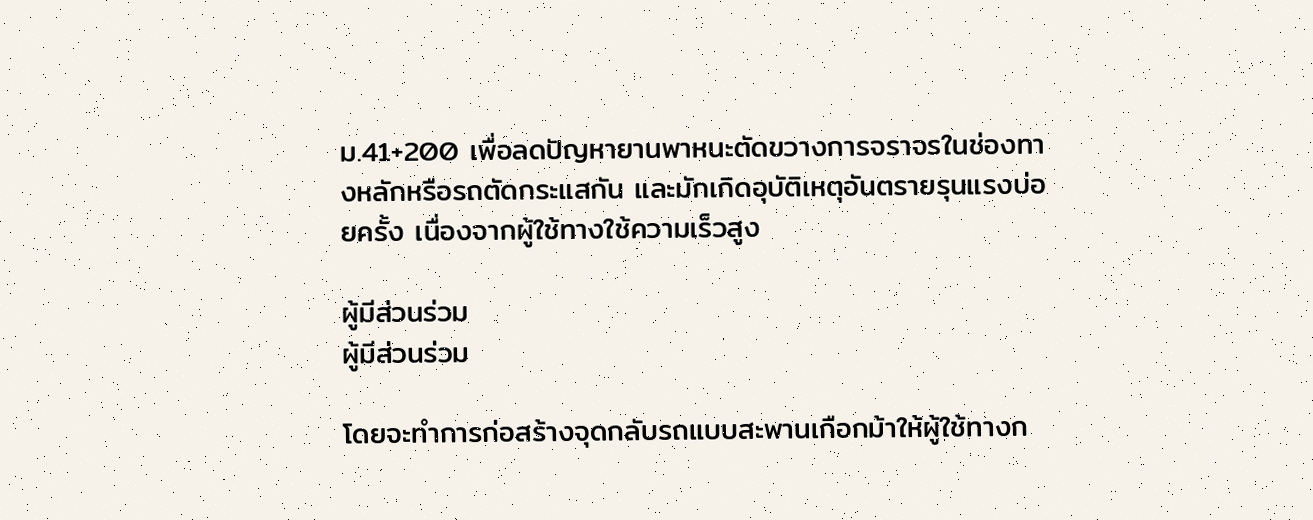ม.41+200 เพื่อลดปัญหายานพาหนะตัดขวางการจราจรในช่องทางหลักหรือรถตัดกระแสกัน และมักเกิดอุบัติเหตุอันตรายรุนแรงบ่อยครั้ง เนื่องจากผู้ใช้ทางใช้ความเร็วสูง

ผู้มีส่วนร่วม
ผู้มีส่วนร่วม

โดยจะทำการก่อสร้างจุดกลับรถแบบสะพานเกือกม้าให้ผู้ใช้ทางก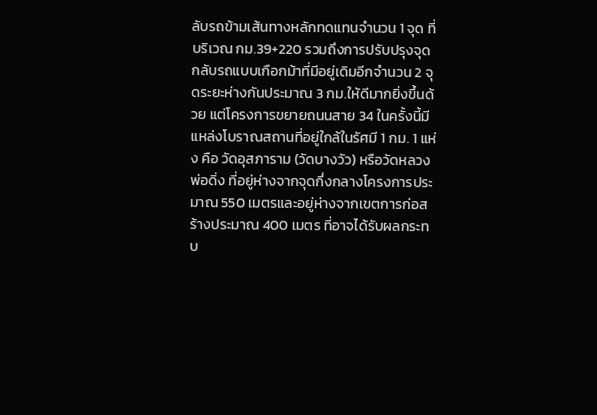ลับรถข้ามเส้นทางหลักทดแทนจำนวน 1 จุด ที่บริเวณ กม.39+220 รวมถึงการปรับปรุงจุดกลับรถแบบเกือกม้าที่มีอยู่เดิมอีกจำนวน 2 จุดระยะห่างกันประมาณ 3 กม.ให้ดีมากยิ่งขึ้นด้วย แต่โครงการขยายถนนสาย 34 ในครั้งนี้มีแหล่งโบราณสถานที่อยู่ใกล้ในรัศมี 1 กม. 1 แห่ง คือ วัดอุสภาราม (วัดบางวัว) หรือวัดหลวงพ่อดิ่ง ที่อยู่ห่างจากจุดกึ่งกลางโครงการประมาณ 550 เมตรและอยู่ห่างจากเขตการก่อสร้างประมาณ 400 เมตร ที่อาจได้รับผลกระทบ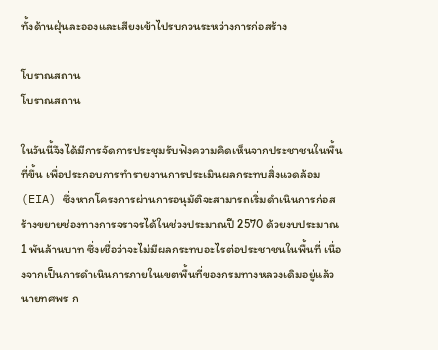ทั้งด้านฝุ่นละอองและเสียงเข้าไปรบกวนระหว่างการก่อสร้าง

โบราณสถาน
โบราณสถาน

ในวันนี้จึงได้มีการจัดการประชุมรับฟังความคิดเห็นจากประชาชนในพื้นที่ขึ้น เพื่อประกอบการทำรายงานการประเมินผลกระทบสิ่งแวดล้อม (EIA) ซึ่งหากโครงการผ่านการอนุมัติจะสามารถเริ่มดำเนินการก่อสร้างขยายช่องทางการจราจรได้ในช่วงประมาณปี 2570 ด้วยงบประมาณ 1 พันล้านบาท ซึ่งเชื่อว่าจะไม่มีผลกระทบอะไรต่อประชาชนในพื้นที่ เนื่องจากเป็นการดำเนินการภายในเขตพื้นที่ของกรมทางหลวงเดิมอยู่แล้ว นายทศพร ก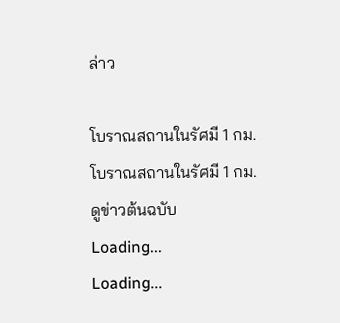ล่าว

โบราณสถานในรัศมี 1 กม.
โบราณสถานในรัศมี 1 กม.
ดูข่าวต้นฉบับ
Loading...
Loading...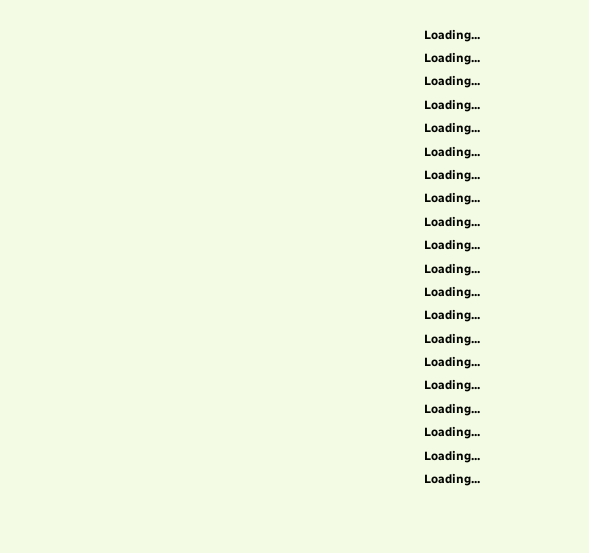Loading...
Loading...
Loading...
Loading...
Loading...
Loading...
Loading...
Loading...
Loading...
Loading...
Loading...
Loading...
Loading...
Loading...
Loading...
Loading...
Loading...
Loading...
Loading...
Loading...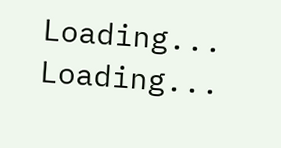Loading...
Loading...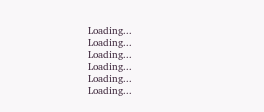Loading...
Loading...
Loading...
Loading...
Loading...
Loading...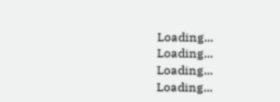Loading...
Loading...
Loading...
Loading...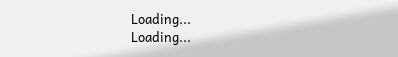Loading...
Loading...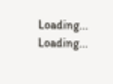Loading...
Loading...